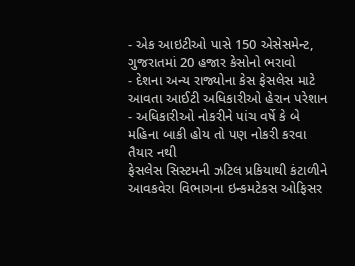- એક આઇટીઓ પાસે 150 એસેસમેન્ટ, ગુજરાતમાં 20 હજાર કેસોનો ભરાવો
- દેશના અન્ય રાજ્યોના કેસ ફેસલેસ માટે આવતા આઈટી અધિકારીઓ હેરાન પરેશાન
- અધિકારીઓ નોકરીને પાંચ વર્ષે કે બે મહિના બાકી હોય તો પણ નોકરી કરવા તૈયાર નથી
ફેસલેસ સિસ્ટમની ઝટિલ પ્રકિયાથી કંટાળીને આવકવેરા વિભાગના ઇન્કમટેકસ ઓફિસર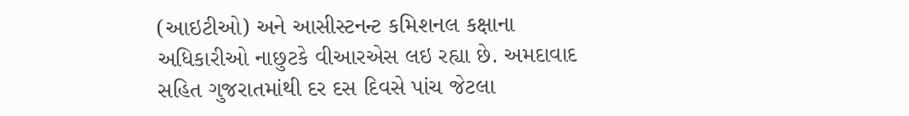(આઇટીઓ) અને આસીસ્ટનન્ટ કમિશનલ કક્ષાના અધિકારીઓ નાછુટકે વીઆરએસ લઇ રહ્યા છે. અમદાવાદ સહિત ગુજરાતમાંથી દર દસ દિવસે પાંચ જેટલા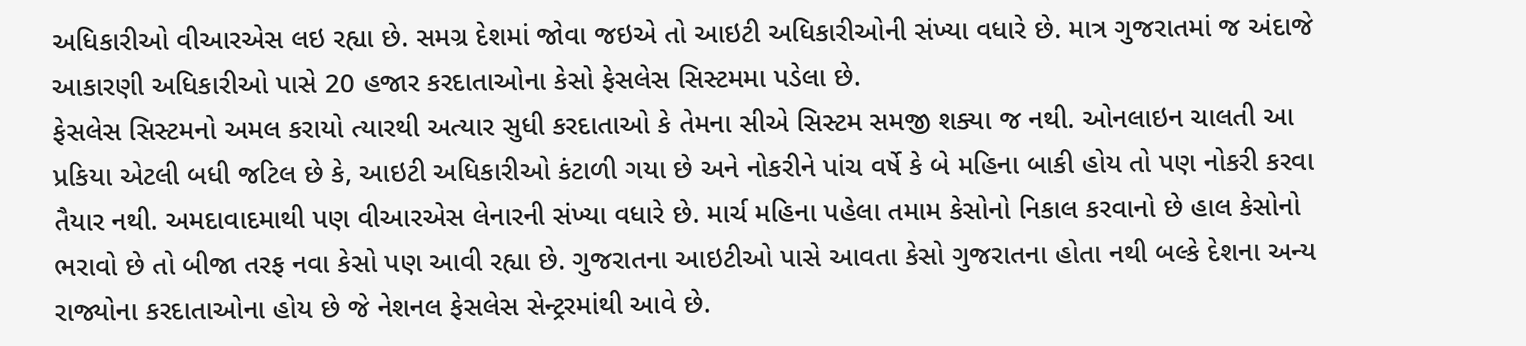અધિકારીઓ વીઆરએસ લઇ રહ્યા છે. સમગ્ર દેશમાં જોવા જઇએ તો આઇટી અધિકારીઓની સંખ્યા વધારે છે. માત્ર ગુજરાતમાં જ અંદાજે આકારણી અધિકારીઓ પાસે 20 હજાર કરદાતાઓના કેસો ફેસલેસ સિસ્ટમમા પડેલા છે.
ફેસલેસ સિસ્ટમનો અમલ કરાયો ત્યારથી અત્યાર સુધી કરદાતાઓ કે તેમના સીએ સિસ્ટમ સમજી શક્યા જ નથી. ઓનલાઇન ચાલતી આ પ્રકિયા એટલી બધી જટિલ છે કે, આઇટી અધિકારીઓ કંટાળી ગયા છે અને નોકરીને પાંચ વર્ષે કે બે મહિના બાકી હોય તો પણ નોકરી કરવા તૈયાર નથી. અમદાવાદમાથી પણ વીઆરએસ લેનારની સંખ્યા વધારે છે. માર્ચ મહિના પહેલા તમામ કેસોનો નિકાલ કરવાનો છે હાલ કેસોનો ભરાવો છે તો બીજા તરફ નવા કેસો પણ આવી રહ્યા છે. ગુજરાતના આઇટીઓ પાસે આવતા કેસો ગુજરાતના હોતા નથી બલ્કે દેશના અન્ય રાજ્યોના કરદાતાઓના હોય છે જે નેશનલ ફેસલેસ સેન્ટ્રરમાંથી આવે છે.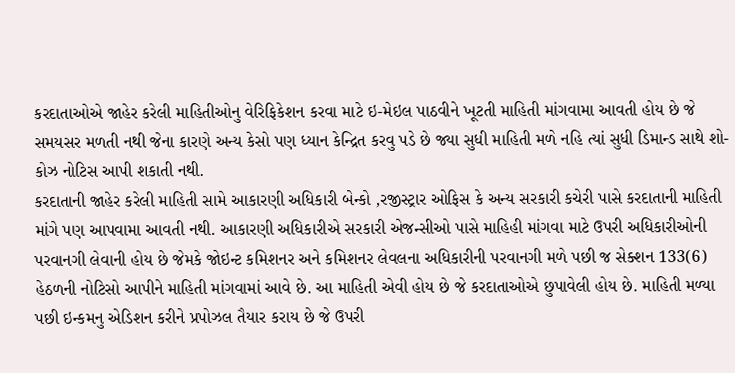કરદાતાઓએ જાહેર કરેલી માહિતીઓનુ વેરિફિકેશન કરવા માટે ઇ-મેઇલ પાઠવીને ખૂટતી માહિતી માંગવામા આવતી હોય છે જે સમયસર મળતી નથી જેના કારણે અન્ય કેસો પણ ધ્યાન કેન્દ્રિત કરવુ પડે છે જ્યા સુધી માહિતી મળે નહિ ત્યાં સુધી ડિમાન્ડ સાથે શો-કોઝ નોટિસ આપી શકાતી નથી.
કરદાતાની જાહેર કરેલી માહિતી સામે આકારણી અધિકારી બેન્કો ,રજીસ્ટ્રાર ઓફિસ કે અન્ય સરકારી કચેરી પાસે કરદાતાની માહિતી માંગે પણ આપવામા આવતી નથી. આકારણી અધિકારીએ સરકારી એજન્સીઓ પાસે માહિહી માંગવા માટે ઉપરી અધિકારીઓની પરવાનગી લેવાની હોય છે જેમકે જોઇન્ટ કમિશનર અને કમિશનર લેવલના અધિકારીની પરવાનગી મળે પછી જ સેક્શન 133(6) હેઠળની નોટિસો આપીને માહિતી માંગવામાં આવે છે. આ માહિતી એવી હોય છે જે કરદાતાઓએ છુપાવેલી હોય છે. માહિતી મળ્યા પછી ઇન્કમનુ એડિશન કરીને પ્રપોઝલ તૈયાર કરાય છે જે ઉપરી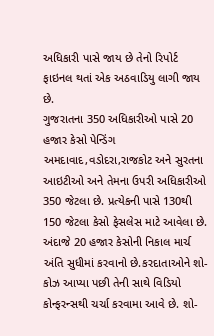અધિકારી પાસે જાય છે તેનો રિપોર્ટ ફાઇનલ થતાં એક અઠવાડિયુ લાગી જાય છે.
ગુજરાતના 350 અધિકારીઓ પાસે 20 હજાર કેસો પેન્ડિંગ
અમદાવાદ,વડોદરા,રાજકોટ અને સુરતના આઇટીઓ અને તેમના ઉપરી અધિકારીઓ 350 જેટલા છે. પ્રત્યેકની પાસે 130થી 150 જેટલા કેસો ફેસલેસ માટે આવેલા છે. અંદાજે 20 હજાર કેસોની નિકાલ માર્ચ અંતિ સુધીમાં કરવાનો છે.કરદાતાઓને શો-કોઝ આપ્યા પછી તેની સાથે વિડિયો કોન્ફરન્સથી ચર્ચા કરવામા આવે છે. શો-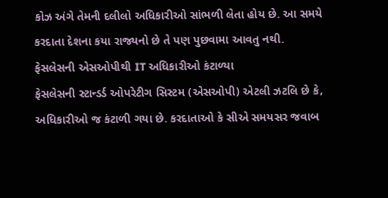કોઝ અંગે તેમની દલીલો અધિકારીઓ સાંભળી લેતા હોય છે. આ સમયે કરદાતા દેશના કયા રાજ્યનો છે તે પણ પુછવામા આવતુ નથી.
ફેસલેસની એસઓપીથી IT અધિકારીઓ કંટાળ્યા
ફેસલેસની સ્ટાન્ડર્ડ ઓપરેટીગ સિસ્ટમ (એસઓપી) એટલી ઝટલિ છે કે, અધિકારીઓ જ કંટાળી ગયા છે. કરદાતાઓ કે સીએ સમયસર જવાબ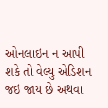ઓનલાઇન ન આપી શકે તો વેલ્યુ એડિશન જઇ જાય છે અથવા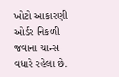ખોટો આકારણી ઓર્ડર નિકળી જવાના ચાન્સ વધારે રહેલા છે.